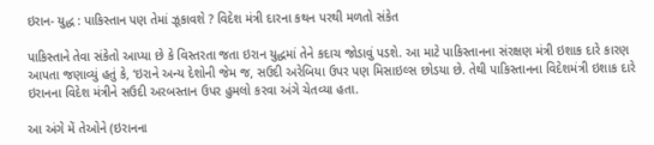ઇરાન- યુદ્ધ : પાકિસ્તાન પણ તેમાં ઝૂકાવશે ? વિદેશ મંત્રી દારના કથન પરથી મળતો સંકેત

પાકિસ્તાને તેવા સંકેતો આપ્યા છે કે વિસ્તરતા જતા ઇરાન યુદ્ધમાં તેને કદાચ જોડાવું પડશે. આ માટે પાકિસ્તાનના સંરક્ષણ મંત્રી ઇશાક દારે કારણ આપતા જણાવ્યું હતું કે, ‘ઇરાને અન્ય દેશોની જેમ જ, સઉદી અરેબિયા ઉપર પણ મિસાઇલ્સ છોડયા છે. તેથી પાકિસ્તાનના વિદેશમંત્રી ઇશાક દારે ઇરાનના વિદેશ મંત્રીને સઉદી અરબસ્તાન ઉપર હુમલો કરવા અંગે ચેતવ્યા હતા.

આ અંગે મેં તેઓને (ઇરાનના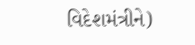વિદેશમંત્રીને)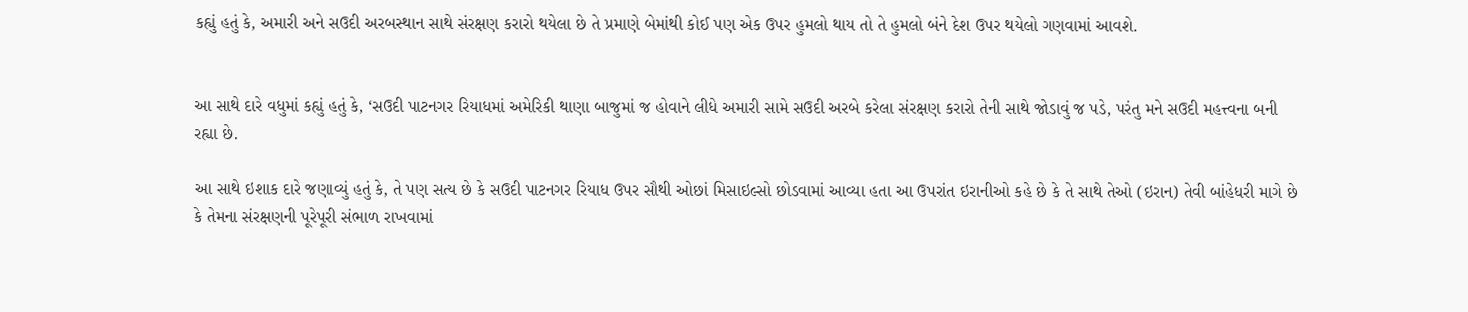કહ્યું હતું કે, અમારી અને સઉદી અરબસ્થાન સાથે સંરક્ષણ કરારો થયેલા છે તે પ્રમાણે બેમાંથી કોઈ પણ એક ઉપર હુમલો થાય તો તે હુમલો બંને દેશ ઉપર થયેલો ગણવામાં આવશે.


આ સાથે દારે વધુમાં કહ્યું હતું કે, ‘સઉદી પાટનગર રિયાધમાં અમેરિકી થાણા બાજુમાં જ હોવાને લીધે અમારી સામે સઉદી અરબે કરેલા સંરક્ષણ કરારો તેની સાથે જોડાવું જ પડે, પરંતુ મને સઉદી મહત્ત્વના બની રહ્યા છે.

આ સાથે ઇશાક દારે જણાવ્યું હતું કે, તે પણ સત્ય છે કે સઉદી પાટનગર રિયાધ ઉપર સૌથી ઓછાં મિસાઇલ્સો છોડવામાં આવ્યા હતા આ ઉપરાંત ઇરાનીઓ કહે છે કે તે સાથે તેઓ (ઇરાન) તેવી બાંહેધરી માગે છે કે તેમના સંરક્ષણની પૂરેપૂરી સંભાળ રાખવામાં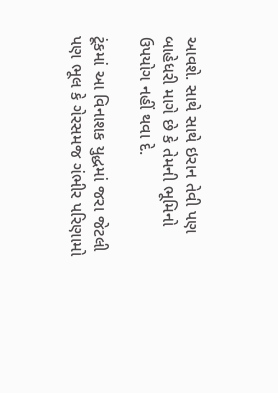આવશે. સાથે સાથે ઇરાન તેવી પણ બાહેધરી માગે છે કે તેમની ભૂમિનો ઉપયોગ નહીં થવા દે.

ટૂંકમાં આ વિનાશક યુદ્ધમાં જરા જેટલી પણ ભૂલ કે ગેરસમજ ગંભીર પરિણામો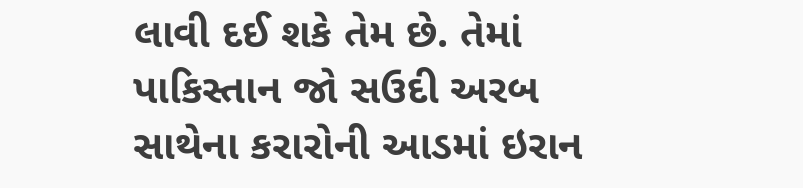લાવી દઈ શકે તેમ છે. તેમાં પાકિસ્તાન જો સઉદી અરબ સાથેના કરારોની આડમાં ઇરાન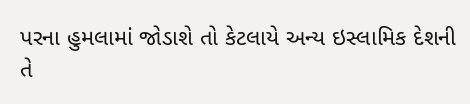પરના હુમલામાં જોડાશે તો કેટલાયે અન્ય ઇસ્લામિક દેશની તે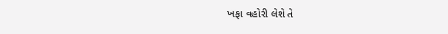ખફા વહોરી લેશે તે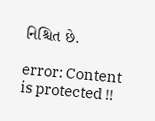નિશ્ચિત છે.

error: Content is protected !!